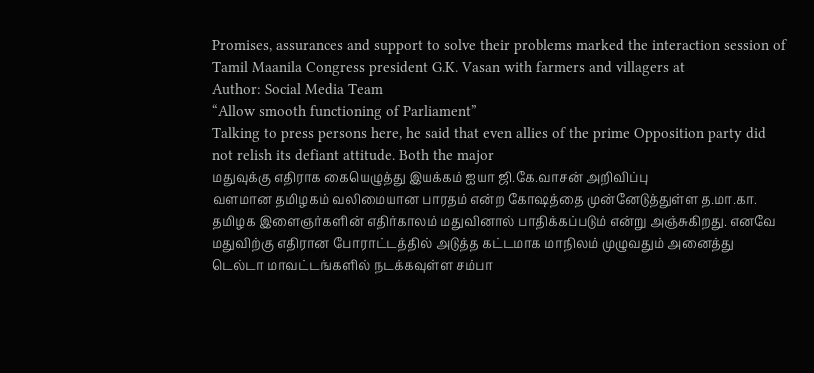Promises, assurances and support to solve their problems marked the interaction session of Tamil Maanila Congress president G.K. Vasan with farmers and villagers at
Author: Social Media Team
“Allow smooth functioning of Parliament”
Talking to press persons here, he said that even allies of the prime Opposition party did not relish its defiant attitude. Both the major
மதுவுக்கு எதிராக கையெழுத்து இயக்கம் ஐயா ஜி.கே.வாசன் அறிவிப்பு
வளமான தமிழகம் வலிமையான பாரதம் என்ற கோஷத்தை முன்னேடுத்துள்ள த.மா.கா. தமிழக இளைஞர்களின் எதிர்காலம் மதுவினால் பாதிக்கப்படும் என்று அஞ்சுகிறது. எனவே மதுவிற்கு எதிரான போராட்டத்தில் அடுத்த கட்டமாக மாநிலம் முழுவதும் அனைத்து
டெல்டா மாவட்டங்களில் நடக்கவுள்ள சம்பா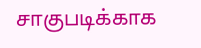சாகுபடிக்காக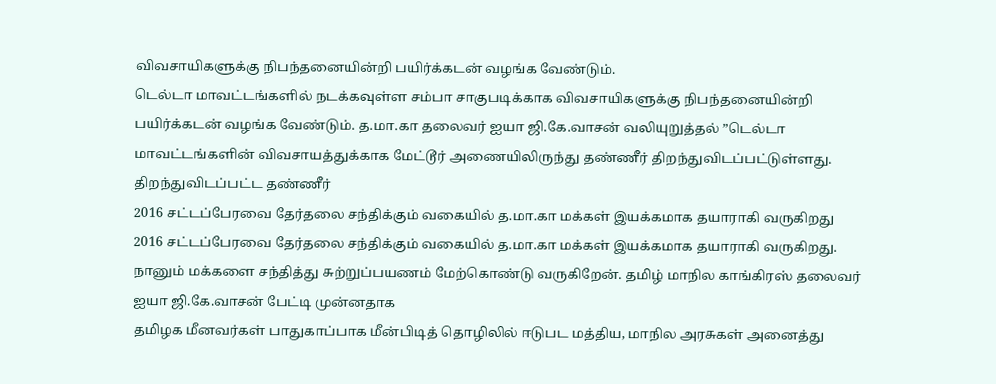விவசாயிகளுக்கு நிபந்தனையின்றி பயிர்க்கடன் வழங்க வேண்டும்.
டெல்டா மாவட்டங்களில் நடக்கவுள்ள சம்பா சாகுபடிக்காக விவசாயிகளுக்கு நிபந்தனையின்றி பயிர்க்கடன் வழங்க வேண்டும். த.மா.கா தலைவர் ஐயா ஜி.கே.வாசன் வலியுறுத்தல் ”டெல்டா மாவட்டங்களின் விவசாயத்துக்காக மேட்டூர் அணையிலிருந்து தண்ணீர் திறந்துவிடப்பட்டுள்ளது. திறந்துவிடப்பட்ட தண்ணீர்
2016 சட்டப்பேரவை தேர்தலை சந்திக்கும் வகையில் த.மா.கா மக்கள் இயக்கமாக தயாராகி வருகிறது
2016 சட்டப்பேரவை தேர்தலை சந்திக்கும் வகையில் த.மா.கா மக்கள் இயக்கமாக தயாராகி வருகிறது. நானும் மக்களை சந்தித்து சுற்றுப்பயணம் மேற்கொண்டு வருகிறேன். தமிழ் மாநில காங்கிரஸ் தலைவர் ஐயா ஜி.கே.வாசன் பேட்டி முன்னதாக
தமிழக மீனவர்கள் பாதுகாப்பாக மீன்பிடித் தொழிலில் ஈடுபட மத்திய, மாநில அரசுகள் அனைத்து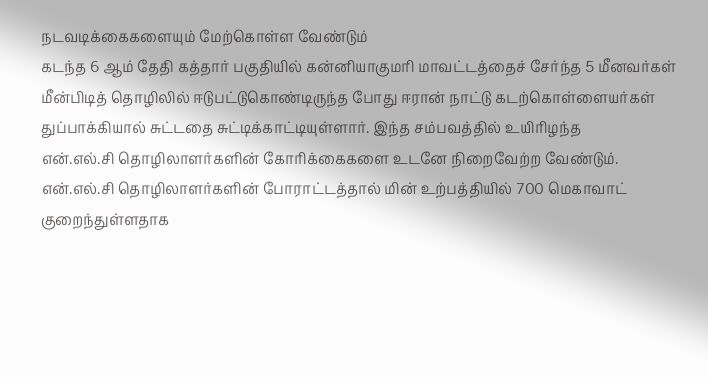நடவடிக்கைகளையும் மேற்கொள்ள வேண்டும்
கடந்த 6 ஆம் தேதி கத்தார் பகுதியில் கன்னியாகுமரி மாவட்டத்தைச் சேர்ந்த 5 மீனவர்கள் மீன்பிடித் தொழிலில் ஈடுபட்டுகொண்டிருந்த போது ஈரான் நாட்டு கடற்கொள்ளையர்கள் துப்பாக்கியால் சுட்டதை சுட்டிக்காட்டியுள்ளார். இந்த சம்பவத்தில் உயிரிழந்த
என்.எல்.சி தொழிலாளர்களின் கோரிக்கைகளை உடனே நிறைவேற்ற வேண்டும்.
என்.எல்.சி தொழிலாளர்களின் போராட்டத்தால் மின் உற்பத்தியில் 700 மெகாவாட் குறைந்துள்ளதாக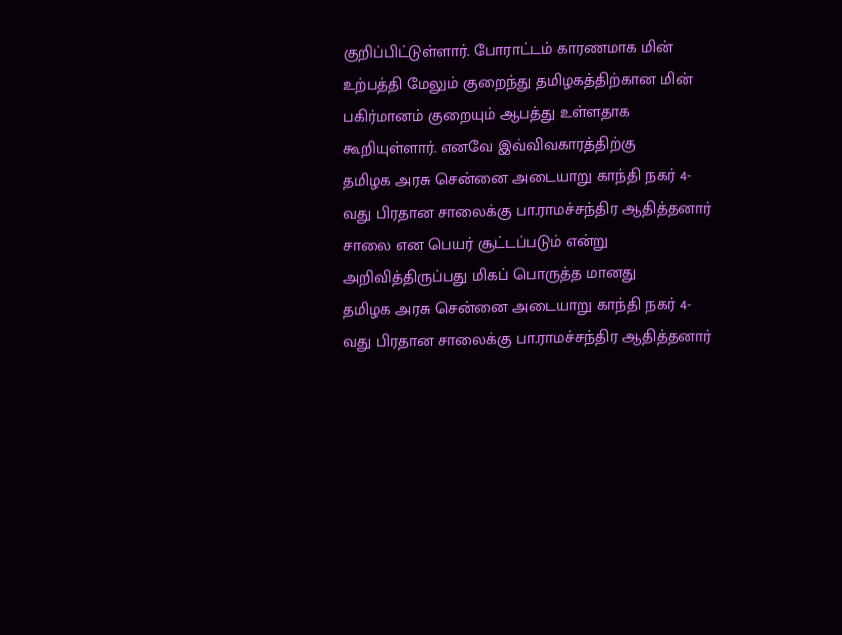குறிப்பிட்டுள்ளார். போராட்டம் காரணமாக மின் உற்பத்தி மேலும் குறைந்து தமிழகத்திற்கான மின் பகிர்மானம் குறையும் ஆபத்து உள்ளதாக கூறியுள்ளார். எனவே இவ்விவகாரத்திற்கு
தமிழக அரசு சென்னை அடையாறு காந்தி நகர் 4-வது பிரதான சாலைக்கு பா.ராமச்சந்திர ஆதித்தனார் சாலை என பெயர் சூட்டப்படும் என்று அறிவித்திருப்பது மிகப் பொருத்த மானது
தமிழக அரசு சென்னை அடையாறு காந்தி நகர் 4-வது பிரதான சாலைக்கு பா.ராமச்சந்திர ஆதித்தனார்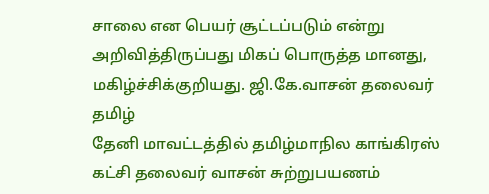சாலை என பெயர் சூட்டப்படும் என்று அறிவித்திருப்பது மிகப் பொருத்த மானது, மகிழ்ச்சிக்குறியது. ஜி.கே.வாசன் தலைவர் தமிழ்
தேனி மாவட்டத்தில் தமிழ்மாநில காங்கிரஸ் கட்சி தலைவர் வாசன் சுற்றுபயணம்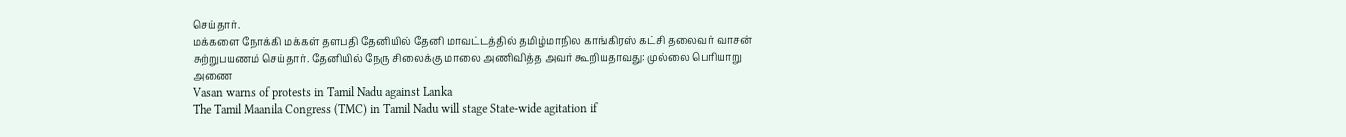செய்தார்.
மக்களை நோக்கி மக்கள் தளபதி தேனியில் தேனி மாவட்டத்தில் தமிழ்மாநில காங்கிரஸ் கட்சி தலைவர் வாசன் சுற்றுபயணம் செய்தார். தேனியில் நேரு சிலைக்கு மாலை அணிவித்த அவர் கூறியதாவது: முல்லை பெரியாறு அணை
Vasan warns of protests in Tamil Nadu against Lanka
The Tamil Maanila Congress (TMC) in Tamil Nadu will stage State-wide agitation if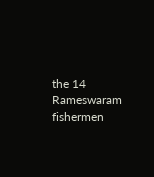the 14 Rameswaram fishermen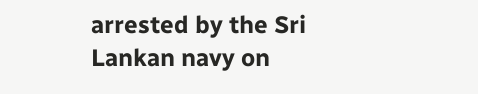arrested by the Sri Lankan navy on